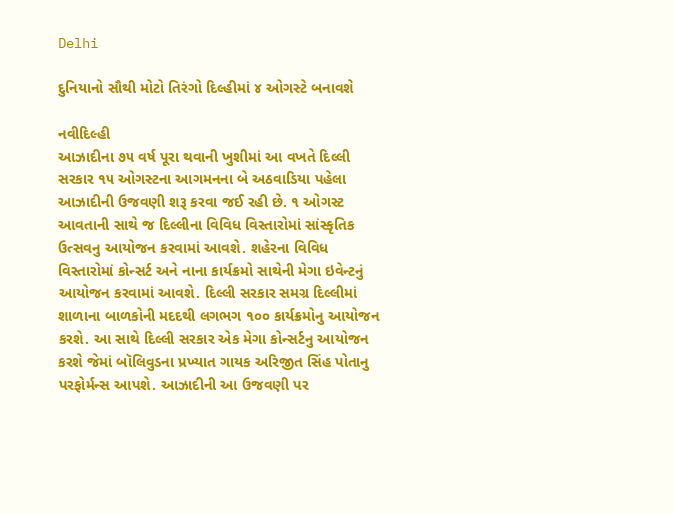Delhi

દુનિયાનો સૌથી મોટો તિરંગો દિલ્હીમાં ૪ ઓગસ્ટે બનાવશે

નવીદિલ્હી
આઝાદીના ૭૫ વર્ષ પૂરા થવાની ખુશીમાં આ વખતે દિલ્લી સરકાર ૧૫ ઓગસ્ટના આગમનના બે અઠવાડિયા પહેલા આઝાદીની ઉજવણી શરૂ કરવા જઈ રહી છે. ૧ ઓગસ્ટ આવતાની સાથે જ દિલ્લીના વિવિધ વિસ્તારોમાં સાંસ્કૃતિક ઉત્સવનુ આયોજન કરવામાં આવશે. શહેરના વિવિધ વિસ્તારોમાં કોન્સર્ટ અને નાના કાર્યક્રમો સાથેની મેગા ઇવેન્ટનું આયોજન કરવામાં આવશે. દિલ્લી સરકાર સમગ્ર દિલ્લીમાં શાળાના બાળકોની મદદથી લગભગ ૧૦૦ કાર્યક્રમોનુ આયોજન કરશે. આ સાથે દિલ્લી સરકાર એક મેગા કોન્સર્ટનુ આયોજન કરશે જેમાં બૉલિવુડના પ્રખ્યાત ગાયક અરિજીત સિંહ પોતાનુ પરફોર્મન્સ આપશે. આઝાદીની આ ઉજવણી પર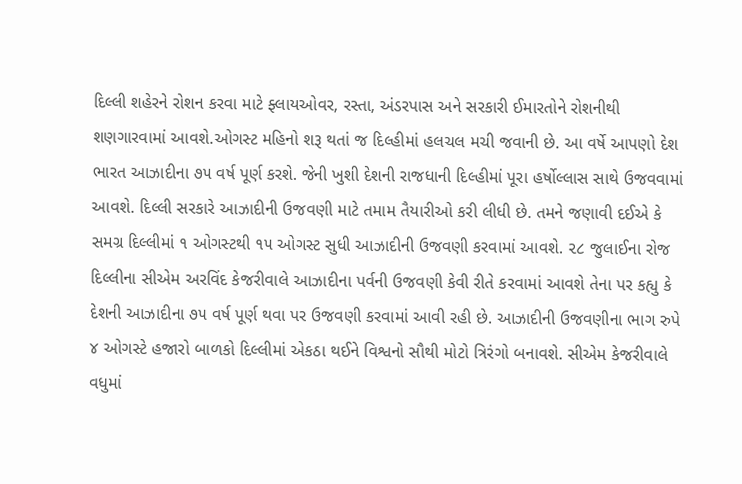દિલ્લી શહેરને રોશન કરવા માટે ફ્લાયઓવર, રસ્તા, અંડરપાસ અને સરકારી ઈમારતોને રોશનીથી શણગારવામાં આવશે.ઓગસ્ટ મહિનો શરૂ થતાં જ દિલ્હીમાં હલચલ મચી જવાની છે. આ વર્ષે આપણો દેશ ભારત આઝાદીના ૭૫ વર્ષ પૂર્ણ કરશે. જેની ખુશી દેશની રાજધાની દિલ્હીમાં પૂરા હર્ષોલ્લાસ સાથે ઉજવવામાં આવશે. દિલ્લી સરકારે આઝાદીની ઉજવણી માટે તમામ તૈયારીઓ કરી લીધી છે. તમને જણાવી દઈએ કે સમગ્ર દિલ્લીમાં ૧ ઓગસ્ટથી ૧૫ ઓગસ્ટ સુધી આઝાદીની ઉજવણી કરવામાં આવશે. ૨૮ જુલાઈના રોજ દિલ્લીના સીએમ અરવિંદ કેજરીવાલે આઝાદીના પર્વની ઉજવણી કેવી રીતે કરવામાં આવશે તેના પર કહ્યુ કે દેશની આઝાદીના ૭૫ વર્ષ પૂર્ણ થવા પર ઉજવણી કરવામાં આવી રહી છે. આઝાદીની ઉજવણીના ભાગ રુપે ૪ ઓગસ્ટે હજારો બાળકો દિલ્લીમાં એકઠા થઈને વિશ્વનો સૌથી મોટો ત્રિરંગો બનાવશે. સીએમ કેજરીવાલે વધુમાં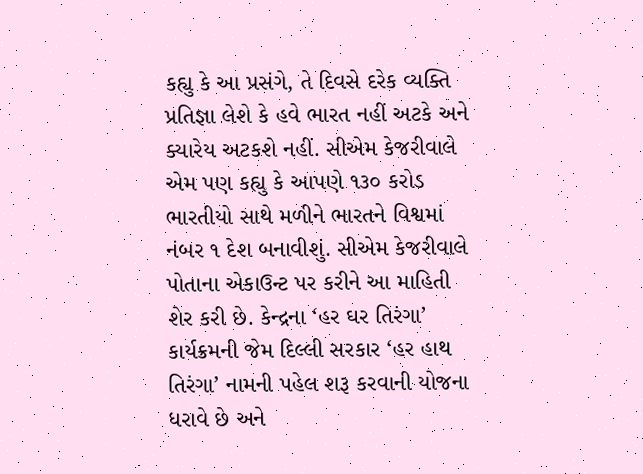કહ્યુ કે આ પ્રસંગે, તે દિવસે દરેક વ્યક્તિ પ્રતિજ્ઞા લેશે કે હવે ભારત નહીં અટકે અને ક્યારેય અટકશે નહીં. સીએમ કેજરીવાલે એમ પણ કહ્યુ કે આપણે ૧૩૦ કરોડ ભારતીયો સાથે મળીને ભારતને વિશ્વમાં નંબર ૧ દેશ બનાવીશું. સીએમ કેજરીવાલે પોતાના એકાઉન્ટ પર કરીને આ માહિતી શેર કરી છે. કેન્દ્રના ‘હર ઘર તિરંગા’ કાર્યક્રમની જેમ દિલ્લી સરકાર ‘હર હાથ તિરંગા’ નામની પહેલ શરૂ કરવાની યોજના ધરાવે છે અને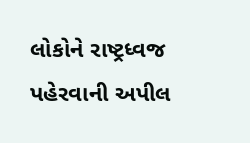લોકોને રાષ્ટ્રધ્વજ પહેરવાની અપીલ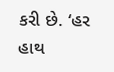કરી છે. ‘હર હાથ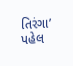તિરંગા’ પહેલ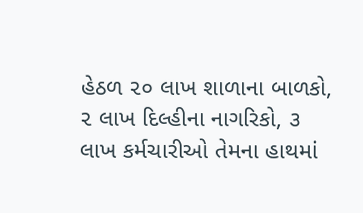હેઠળ ૨૦ લાખ શાળાના બાળકો, ૨ લાખ દિલ્હીના નાગરિકો, ૩ લાખ કર્મચારીઓ તેમના હાથમાં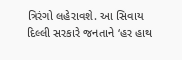ત્રિરંગો લહેરાવશે. આ સિવાય દિલ્લી સરકારે જનતાને ‘હર હાથ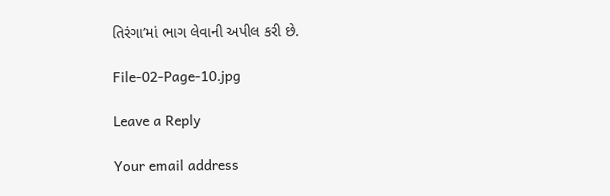તિરંગા’માં ભાગ લેવાની અપીલ કરી છે.

File-02-Page-10.jpg

Leave a Reply

Your email address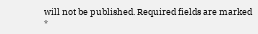will not be published. Required fields are marked *